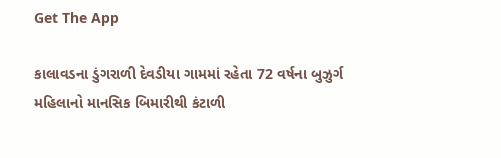Get The App

કાલાવડના ડુંગરાળી દેવડીયા ગામમાં રહેતા 72 વર્ષના બુઝુર્ગ મહિલાનો માનસિક બિમારીથી કંટાળી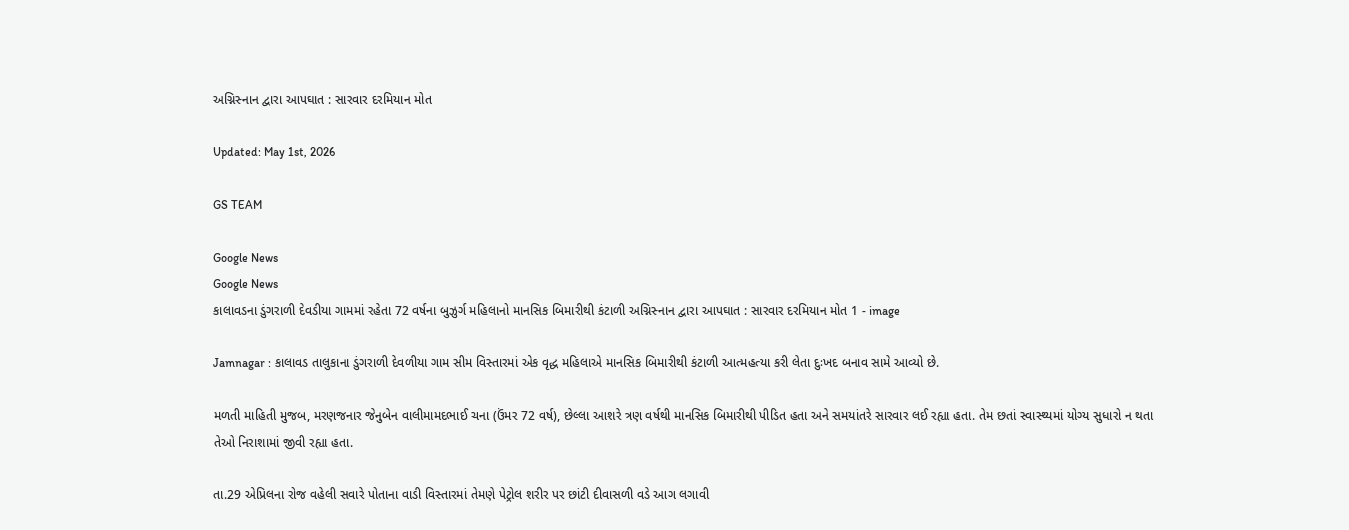અગ્નિસ્નાન દ્વારા આપઘાત : સારવાર દરમિયાન મોત

Updated: May 1st, 2026

GS TEAM

Google News
Google News
કાલાવડના ડુંગરાળી દેવડીયા ગામમાં રહેતા 72 વર્ષના બુઝુર્ગ મહિલાનો માનસિક બિમારીથી કંટાળી અગ્નિસ્નાન દ્વારા આપઘાત : સારવાર દરમિયાન મોત 1 - image

Jamnagar : કાલાવડ તાલુકાના ડુંગરાળી દેવળીયા ગામ સીમ વિસ્તારમાં એક વૃદ્ધ મહિલાએ માનસિક બિમારીથી કંટાળી આત્મહત્યા કરી લેતા દુઃખદ બનાવ સામે આવ્યો છે.

મળતી માહિતી મુજબ, મરણજનાર જેનુબેન વાલીમામદભાઈ ચના (ઉંમર 72 વર્ષ), છેલ્લા આશરે ત્રણ વર્ષથી માનસિક બિમારીથી પીડિત હતા અને સમયાંતરે સારવાર લઈ રહ્યા હતા. તેમ છતાં સ્વાસ્થ્યમાં યોગ્ય સુધારો ન થતા તેઓ નિરાશામાં જીવી રહ્યા હતા.

તા.29 એપ્રિલના રોજ વહેલી સવારે પોતાના વાડી વિસ્તારમાં તેમણે પેટ્રોલ શરીર પર છાંટી દીવાસળી વડે આગ લગાવી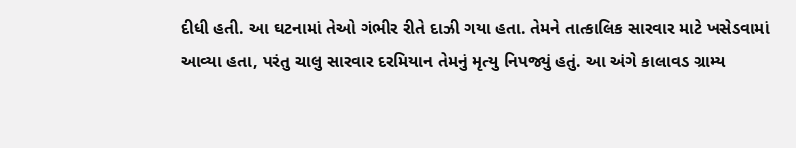દીધી હતી. આ ઘટનામાં તેઓ ગંભીર રીતે દાઝી ગયા હતા. તેમને તાત્કાલિક સારવાર માટે ખસેડવામાં આવ્યા હતા, પરંતુ ચાલુ સારવાર દરમિયાન તેમનું મૃત્યુ નિપજ્યું હતું. આ અંગે કાલાવડ ગ્રામ્ય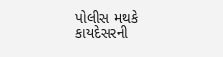પોલીસ મથકે કાયદેસરની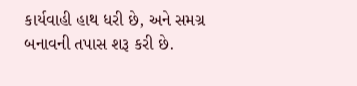કાર્યવાહી હાથ ધરી છે, અને સમગ્ર બનાવની તપાસ શરૂ કરી છે.